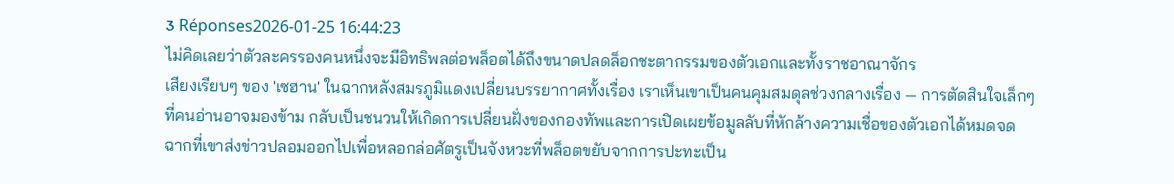3 Réponses2026-01-25 16:44:23
ไม่คิดเลยว่าตัวละครรองคนหนึ่งจะมีอิทธิพลต่อพล็อตได้ถึงขนาดปลดล็อกชะตากรรมของตัวเอกและทั้งราชอาณาจักร
เสียงเรียบๆ ของ 'เซฮาน' ในฉากหลังสมรภูมิแดงเปลี่ยนบรรยากาศทั้งเรื่อง เราเห็นเขาเป็นคนคุมสมดุลช่วงกลางเรื่อง — การตัดสินใจเล็กๆ ที่คนอ่านอาจมองข้าม กลับเป็นชนวนให้เกิดการเปลี่ยนฝั่งของกองทัพและการเปิดเผยข้อมูลลับที่หักล้างความเชื่อของตัวเอกได้หมดจด ฉากที่เขาส่งข่าวปลอมออกไปเพื่อหลอกล่อศัตรูเป็นจังหวะที่พล็อตขยับจากการปะทะเป็น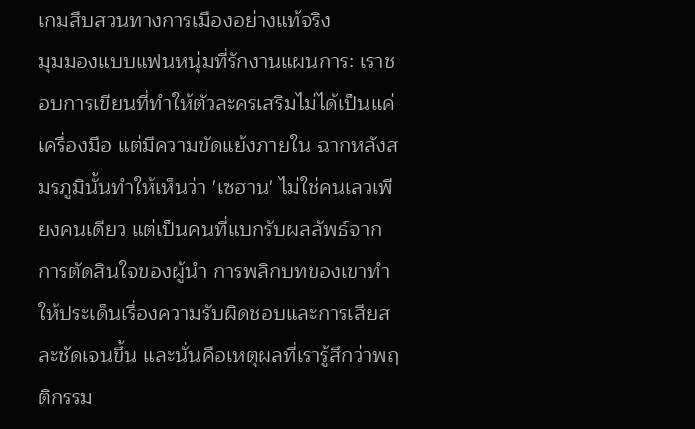เกมสืบสวนทางการเมืองอย่างแท้จริง
มุมมองแบบแฟนหนุ่มที่รักงานแผนการ: เราชอบการเขียนที่ทำให้ตัวละครเสริมไม่ได้เป็นแค่เครื่องมือ แต่มีความขัดแย้งภายใน ฉากหลังสมรภูมินั้นทำให้เห็นว่า 'เซฮาน' ไม่ใช่คนเลวเพียงคนเดียว แต่เป็นคนที่แบกรับผลลัพธ์จากการตัดสินใจของผู้นำ การพลิกบทของเขาทำให้ประเด็นเรื่องความรับผิดชอบและการเสียสละชัดเจนขึ้น และนั่นคือเหตุผลที่เรารู้สึกว่าพฤติกรรม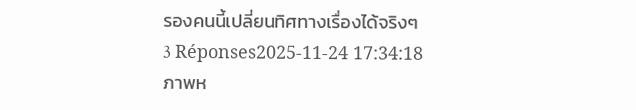รองคนนี้เปลี่ยนทิศทางเรื่องได้จริงๆ
3 Réponses2025-11-24 17:34:18
ภาพห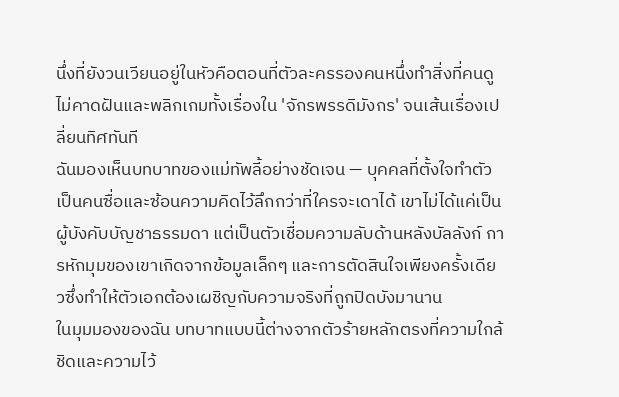นึ่งที่ยังวนเวียนอยู่ในหัวคือตอนที่ตัวละครรองคนหนึ่งทำสิ่งที่คนดูไม่คาดฝันและพลิกเกมทั้งเรื่องใน 'จักรพรรดิมังกร' จนเส้นเรื่องเปลี่ยนทิศทันที
ฉันมองเห็นบทบาทของแม่ทัพลี้อย่างชัดเจน — บุคคลที่ตั้งใจทำตัวเป็นคนซื่อและซ้อนความคิดไว้ลึกกว่าที่ใครจะเดาได้ เขาไม่ได้แค่เป็นผู้บังคับบัญชาธรรมดา แต่เป็นตัวเชื่อมความลับด้านหลังบัลลังก์ การหักมุมของเขาเกิดจากข้อมูลเล็กๆ และการตัดสินใจเพียงครั้งเดียวซึ่งทำให้ตัวเอกต้องเผชิญกับความจริงที่ถูกปิดบังมานาน
ในมุมมองของฉัน บทบาทแบบนี้ต่างจากตัวร้ายหลักตรงที่ความใกล้ชิดและความไว้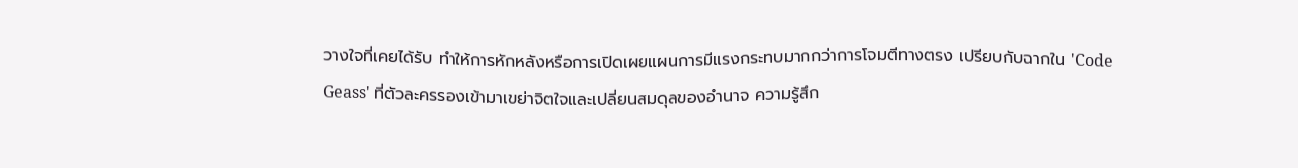วางใจที่เคยได้รับ ทำให้การหักหลังหรือการเปิดเผยแผนการมีแรงกระทบมากกว่าการโจมตีทางตรง เปรียบกับฉากใน 'Code Geass' ที่ตัวละครรองเข้ามาเขย่าจิตใจและเปลี่ยนสมดุลของอำนาจ ความรู้สึก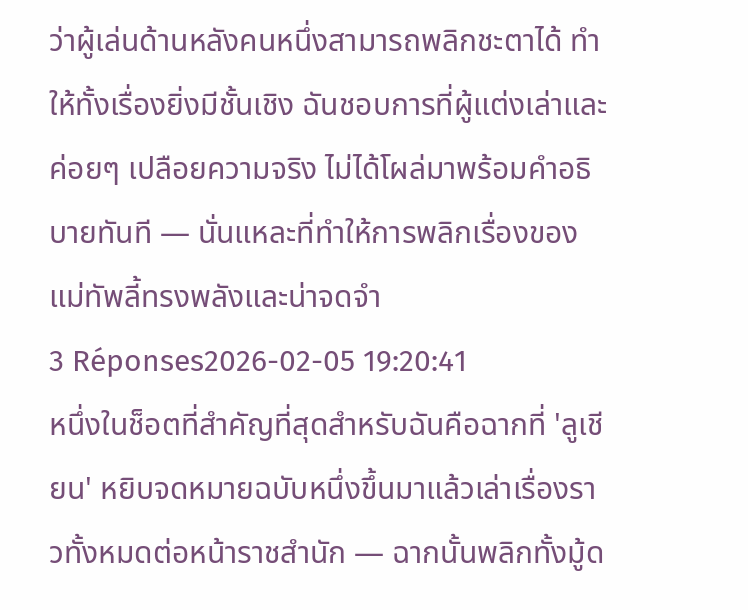ว่าผู้เล่นด้านหลังคนหนึ่งสามารถพลิกชะตาได้ ทำให้ทั้งเรื่องยิ่งมีชั้นเชิง ฉันชอบการที่ผู้แต่งเล่าและค่อยๆ เปลือยความจริง ไม่ได้โผล่มาพร้อมคำอธิบายทันที — นั่นแหละที่ทำให้การพลิกเรื่องของแม่ทัพลี้ทรงพลังและน่าจดจำ
3 Réponses2026-02-05 19:20:41
หนึ่งในช็อตที่สำคัญที่สุดสำหรับฉันคือฉากที่ 'ลูเชียน' หยิบจดหมายฉบับหนึ่งขึ้นมาแล้วเล่าเรื่องราวทั้งหมดต่อหน้าราชสำนัก — ฉากนั้นพลิกทั้งมู้ด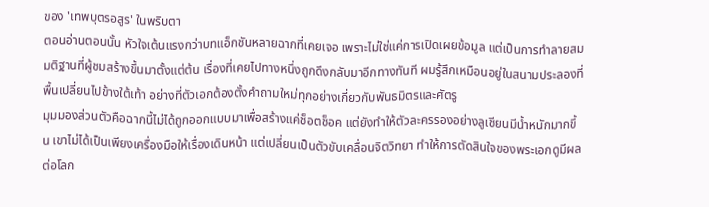ของ 'เทพบุตรอสูร' ในพริบตา
ตอนอ่านตอนนั้น หัวใจเต้นแรงกว่าบทแอ็กชันหลายฉากที่เคยเจอ เพราะไม่ใช่แค่การเปิดเผยข้อมูล แต่เป็นการทำลายสมมติฐานที่ผู้ชมสร้างขึ้นมาตั้งแต่ต้น เรื่องที่เคยไปทางหนึ่งถูกดึงกลับมาอีกทางทันที ผมรู้สึกเหมือนอยู่ในสนามประลองที่พื้นเปลี่ยนไปข้างใต้เท้า อย่างที่ตัวเอกต้องตั้งคำถามใหม่ทุกอย่างเกี่ยวกับพันธมิตรและศัตรู
มุมมองส่วนตัวคือฉากนี้ไม่ได้ถูกออกแบบมาเพื่อสร้างแค่ช็อตช็อค แต่ยังทำให้ตัวละครรองอย่างลูเชียนมีน้ำหนักมากขึ้น เขาไม่ได้เป็นเพียงเครื่องมือให้เรื่องเดินหน้า แต่เปลี่ยนเป็นตัวขับเคลื่อนจิตวิทยา ทำให้การตัดสินใจของพระเอกดูมีผลต่อโลก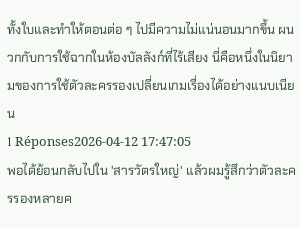ทั้งใบและทำให้ตอนต่อ ๆ ไปมีความไม่แน่นอนมากขึ้น ผนวกกับการใช้ฉากในห้องบัลลังก์ที่ไร้เสียง นี่คือหนึ่งในนิยามของการใช้ตัวละครรองเปลี่ยนเกมเรื่องได้อย่างแนบเนียน
1 Réponses2026-04-12 17:47:05
พอได้ย้อนกลับไปใน 'สารวัตรใหญ่' แล้วผมรู้สึกว่าตัวละครรองหลายค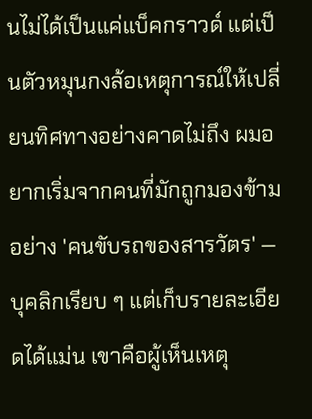นไม่ได้เป็นแค่แบ็คกราวด์ แต่เป็นตัวหมุนกงล้อเหตุการณ์ให้เปลี่ยนทิศทางอย่างคาดไม่ถึง ผมอยากเริ่มจากคนที่มักถูกมองข้ามอย่าง 'คนขับรถของสารวัตร' — บุคลิกเรียบ ๆ แต่เก็บรายละเอียดได้แม่น เขาคือผู้เห็นเหตุ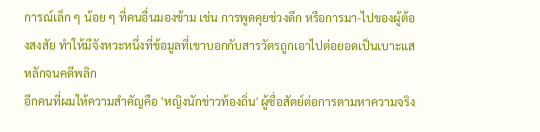การณ์เล็ก ๆ น้อย ๆ ที่คนอื่นมองข้าม เช่น การพูดคุยช่วงดึก หรือการมา-ไปของผู้ต้องสงสัย ทำให้มีจังหวะหนึ่งที่ข้อมูลที่เขาบอกกับสารวัตรถูกเอาไปต่อยอดเป็นเบาะแสหลักจนคดีพลิก
อีกคนที่ผมให้ความสำคัญคือ 'หญิงนักข่าวท้องถิ่น' ผู้ซื่อสัตย์ต่อการตามหาความจริง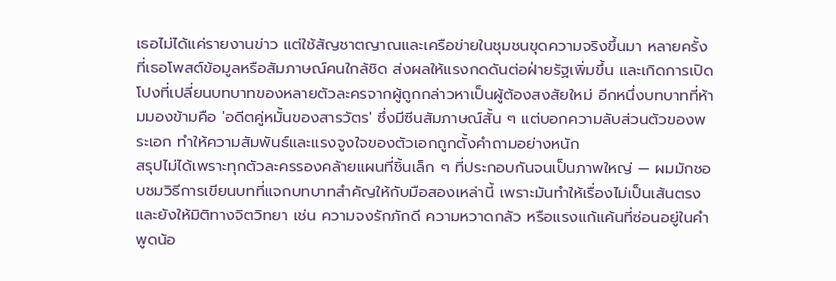เธอไม่ได้แค่รายงานข่าว แต่ใช้สัญชาตญาณและเครือข่ายในชุมชนขุดความจริงขึ้นมา หลายครั้งที่เธอโพสต์ข้อมูลหรือสัมภาษณ์คนใกล้ชิด ส่งผลให้แรงกดดันต่อฝ่ายรัฐเพิ่มขึ้น และเกิดการเปิดโปงที่เปลี่ยนบทบาทของหลายตัวละครจากผู้ถูกกล่าวหาเป็นผู้ต้องสงสัยใหม่ อีกหนึ่งบทบาทที่ห้ามมองข้ามคือ 'อดีตคู่หมั้นของสารวัตร' ซึ่งมีซีนสัมภาษณ์สั้น ๆ แต่บอกความลับส่วนตัวของพระเอก ทำให้ความสัมพันธ์และแรงจูงใจของตัวเอกถูกตั้งคำถามอย่างหนัก
สรุปไม่ได้เพราะทุกตัวละครรองคล้ายแผนที่ชิ้นเล็ก ๆ ที่ประกอบกันจนเป็นภาพใหญ่ — ผมมักชอบชมวิธีการเขียนบทที่แจกบทบาทสำคัญให้กับมือสองเหล่านี้ เพราะมันทำให้เรื่องไม่เป็นเส้นตรงและยังให้มิติทางจิตวิทยา เช่น ความจงรักภักดี ความหวาดกลัว หรือแรงแก้แค้นที่ซ่อนอยู่ในคำพูดน้อ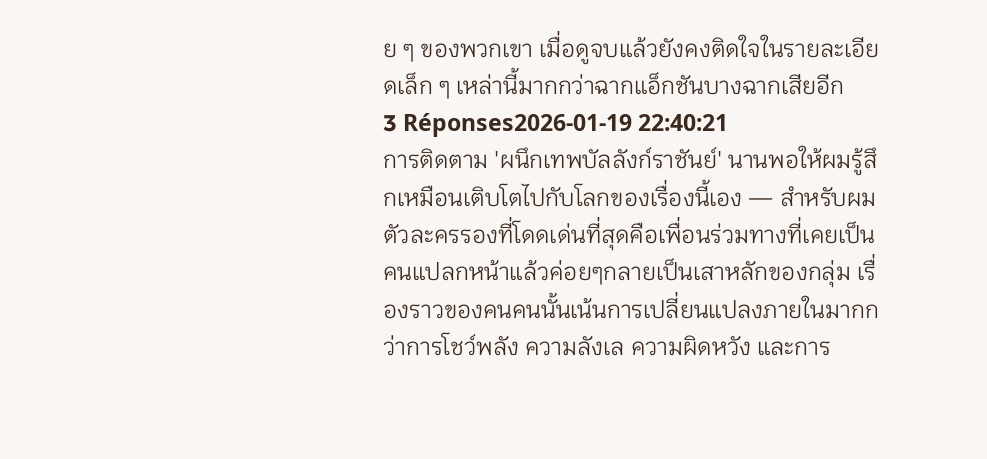ย ๆ ของพวกเขา เมื่อดูจบแล้วยังคงติดใจในรายละเอียดเล็ก ๆ เหล่านี้มากกว่าฉากแอ็กชันบางฉากเสียอีก
3 Réponses2026-01-19 22:40:21
การติดตาม 'ผนึกเทพบัลลังก์ราชันย์' นานพอให้ผมรู้สึกเหมือนเติบโตไปกับโลกของเรื่องนี้เอง — สำหรับผม ตัวละครรองที่โดดเด่นที่สุดคือเพื่อนร่วมทางที่เคยเป็นคนแปลกหน้าแล้วค่อยๆกลายเป็นเสาหลักของกลุ่ม เรื่องราวของคนคนนั้นเน้นการเปลี่ยนแปลงภายในมากกว่าการโชว์พลัง ความลังเล ความผิดหวัง และการ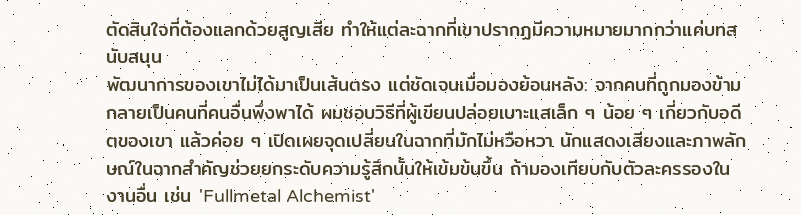ตัดสินใจที่ต้องแลกด้วยสูญเสีย ทำให้แต่ละฉากที่เขาปรากฏมีความหมายมากกว่าแค่บทสนับสนุน
พัฒนาการของเขาไม่ได้มาเป็นเส้นตรง แต่ชัดเจนเมื่อมองย้อนหลัง: จากคนที่ถูกมองข้าม กลายเป็นคนที่คนอื่นพึ่งพาได้ ผมชอบวิธีที่ผู้เขียนปล่อยเบาะแสเล็ก ๆ น้อย ๆ เกี่ยวกับอดีตของเขา แล้วค่อย ๆ เปิดเผยจุดเปลี่ยนในฉากที่มักไม่หวือหวา นักแสดงเสียงและภาพลักษณ์ในฉากสำคัญช่วยยกระดับความรู้สึกนั้นให้เข้มข้นขึ้น ถ้ามองเทียบกับตัวละครรองในงานอื่น เช่น 'Fullmetal Alchemist'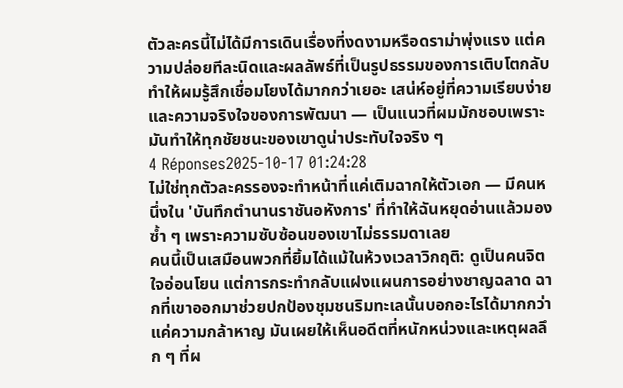ตัวละครนี้ไม่ได้มีการเดินเรื่องที่งดงามหรือดราม่าพุ่งแรง แต่ความปล่อยทีละนิดและผลลัพธ์ที่เป็นรูปธรรมของการเติบโตกลับทำให้ผมรู้สึกเชื่อมโยงได้มากกว่าเยอะ เสน่ห์อยู่ที่ความเรียบง่ายและความจริงใจของการพัฒนา — เป็นแนวที่ผมมักชอบเพราะมันทำให้ทุกชัยชนะของเขาดูน่าประทับใจจริง ๆ
4 Réponses2025-10-17 01:24:28
ไม่ใช่ทุกตัวละครรองจะทำหน้าที่แค่เติมฉากให้ตัวเอก — มีคนหนึ่งใน 'บันทึกตํานานราชันอหังการ' ที่ทำให้ฉันหยุดอ่านแล้วมองซ้ำ ๆ เพราะความซับซ้อนของเขาไม่ธรรมดาเลย
คนนี้เป็นเสมือนพวกที่ยิ้มได้แม้ในห้วงเวลาวิกฤติ: ดูเป็นคนจิตใจอ่อนโยน แต่การกระทำกลับแฝงแผนการอย่างชาญฉลาด ฉากที่เขาออกมาช่วยปกป้องชุมชนริมทะเลนั้นบอกอะไรได้มากกว่าแค่ความกล้าหาญ มันเผยให้เห็นอดีตที่หนักหน่วงและเหตุผลลึก ๆ ที่ผ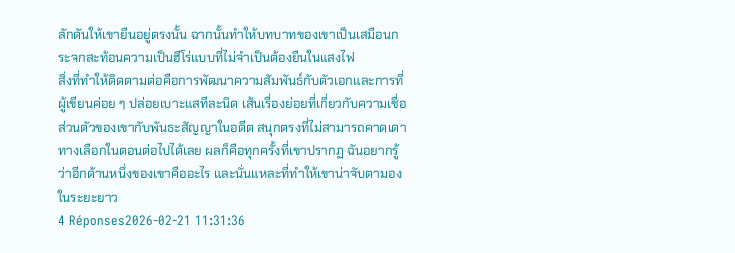ลักดันให้เขายืนอยู่ตรงนั้น ฉากนั้นทำให้บทบาทของเขาเป็นเสมือนกระจกสะท้อนความเป็นฮีโร่แบบที่ไม่จำเป็นต้องยืนในแสงไฟ
สิ่งที่ทำให้ติดตามต่อคือการพัฒนาความสัมพันธ์กับตัวเอกและการที่ผู้เขียนค่อย ๆ ปล่อยเบาะแสทีละนิด เส้นเรื่องย่อยที่เกี่ยวกับความเชื่อส่วนตัวของเขากับพันธะสัญญาในอดีต สนุกตรงที่ไม่สามารถคาดเดาทางเลือกในตอนต่อไปได้เลย ผลก็คือทุกครั้งที่เขาปรากฏ ฉันอยากรู้ว่าอีกด้านหนึ่งของเขาคืออะไร และนั่นแหละที่ทำให้เขาน่าจับตามองในระยะยาว
4 Réponses2026-02-21 11:31:36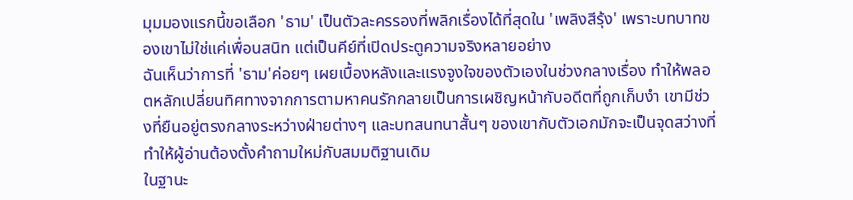มุมมองแรกนี้ขอเลือก 'ธาม' เป็นตัวละครรองที่พลิกเรื่องได้ที่สุดใน 'เพลิงสีรุ้ง' เพราะบทบาทของเขาไม่ใช่แค่เพื่อนสนิท แต่เป็นคีย์ที่เปิดประตูความจริงหลายอย่าง
ฉันเห็นว่าการที่ 'ธาม'ค่อยๆ เผยเบื้องหลังและแรงจูงใจของตัวเองในช่วงกลางเรื่อง ทำให้พลอตหลักเปลี่ยนทิศทางจากการตามหาคนรักกลายเป็นการเผชิญหน้ากับอดีตที่ถูกเก็บงำ เขามีช่วงที่ยืนอยู่ตรงกลางระหว่างฝ่ายต่างๆ และบทสนทนาสั้นๆ ของเขากับตัวเอกมักจะเป็นจุดสว่างที่ทำให้ผู้อ่านต้องตั้งคำถามใหม่กับสมมติฐานเดิม
ในฐานะ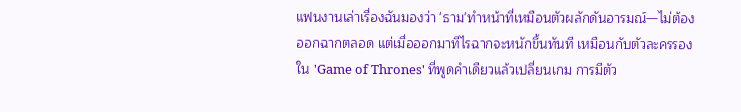แฟนงานเล่าเรื่องฉันมองว่า 'ธาม'ทำหน้าที่เหมือนตัวผลักดันอารมณ์—ไม่ต้องออกฉากตลอด แต่เมื่อออกมาทีไรฉากจะหนักขึ้นทันที เหมือนกับตัวละครรองใน 'Game of Thrones' ที่พูดคำเดียวแล้วเปลี่ยนเกม การมีตัว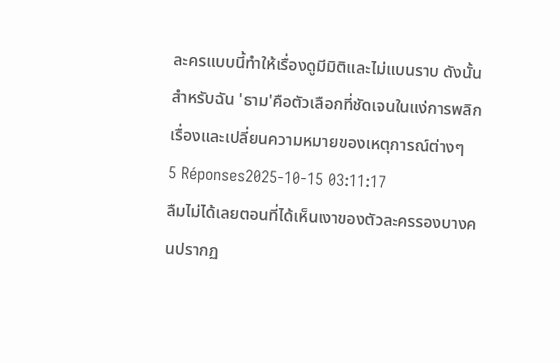ละครแบบนี้ทำให้เรื่องดูมีมิติและไม่แบนราบ ดังนั้นสำหรับฉัน 'ธาม'คือตัวเลือกที่ชัดเจนในแง่การพลิกเรื่องและเปลี่ยนความหมายของเหตุการณ์ต่างๆ
5 Réponses2025-10-15 03:11:17
ลืมไม่ได้เลยตอนที่ได้เห็นเงาของตัวละครรองบางคนปรากฏ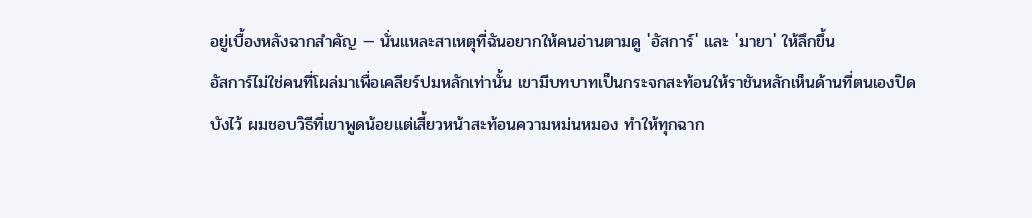อยู่เบื้องหลังฉากสำคัญ — นั่นแหละสาเหตุที่ฉันอยากให้คนอ่านตามดู 'อัสการ์' และ 'มายา' ให้ลึกขึ้น
อัสการ์ไม่ใช่คนที่โผล่มาเพื่อเคลียร์ปมหลักเท่านั้น เขามีบทบาทเป็นกระจกสะท้อนให้ราชันหลักเห็นด้านที่ตนเองปิดบังไว้ ผมชอบวิธีที่เขาพูดน้อยแต่เสี้ยวหน้าสะท้อนความหม่นหมอง ทำให้ทุกฉาก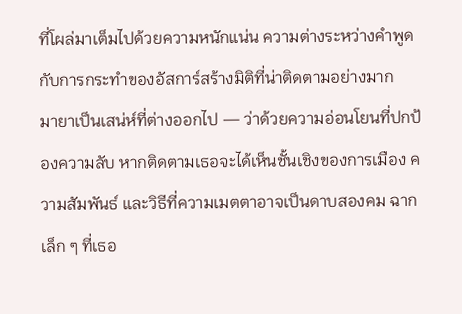ที่โผล่มาเต็มไปด้วยความหนักแน่น ความต่างระหว่างคำพูดกับการกระทำของอัสการ์สร้างมิติที่น่าติดตามอย่างมาก
มายาเป็นเสน่ห์ที่ต่างออกไป — ว่าด้วยความอ่อนโยนที่ปกป้องความลับ หากติดตามเธอจะได้เห็นชั้นเชิงของการเมือง ความสัมพันธ์ และวิธีที่ความเมตตาอาจเป็นดาบสองคม ฉากเล็ก ๆ ที่เธอ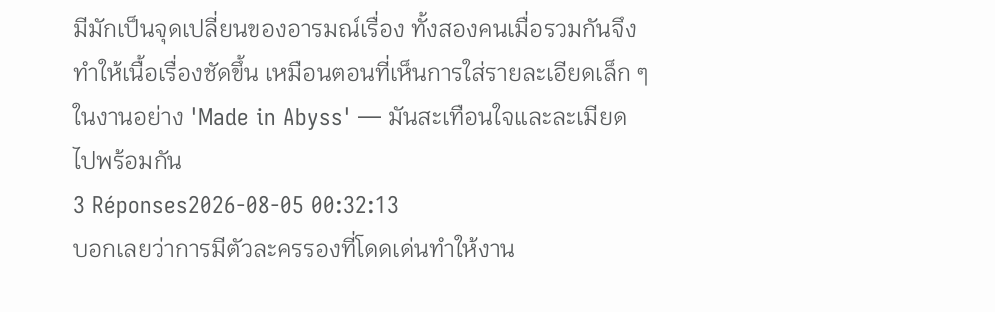มีมักเป็นจุดเปลี่ยนของอารมณ์เรื่อง ทั้งสองคนเมื่อรวมกันจึงทำให้เนื้อเรื่องชัดขึ้น เหมือนตอนที่เห็นการใส่รายละเอียดเล็ก ๆ ในงานอย่าง 'Made in Abyss' — มันสะเทือนใจและละเมียดไปพร้อมกัน
3 Réponses2026-08-05 00:32:13
บอกเลยว่าการมีตัวละครรองที่โดดเด่นทำให้งาน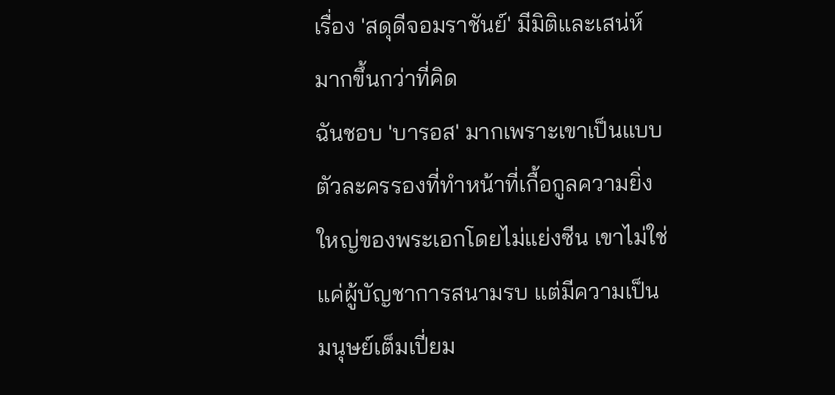เรื่อง 'สดุดีจอมราชันย์' มีมิติและเสน่ห์มากขึ้นกว่าที่คิด
ฉันชอบ 'บารอส' มากเพราะเขาเป็นแบบตัวละครรองที่ทำหน้าที่เกื้อกูลความยิ่งใหญ่ของพระเอกโดยไม่แย่งซีน เขาไม่ใช่แค่ผู้บัญชาการสนามรบ แต่มีความเป็นมนุษย์เต็มเปี่ยม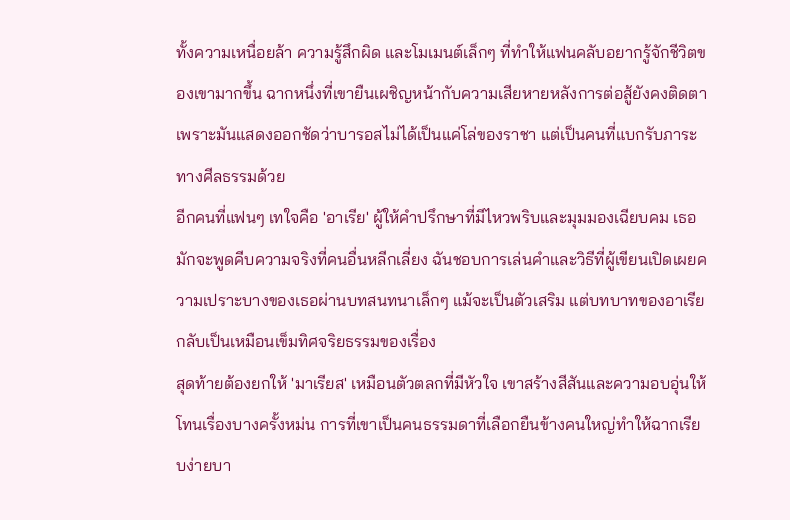ทั้งความเหนื่อยล้า ความรู้สึกผิด และโมเมนต์เล็กๆ ที่ทำให้แฟนคลับอยากรู้จักชีวิตของเขามากขึ้น ฉากหนึ่งที่เขายืนเผชิญหน้ากับความเสียหายหลังการต่อสู้ยังคงติดตา เพราะมันแสดงออกชัดว่าบารอสไม่ได้เป็นแค่โล่ของราชา แต่เป็นคนที่แบกรับภาระทางศีลธรรมด้วย
อีกคนที่แฟนๆ เทใจคือ 'อาเรีย' ผู้ให้คำปรึกษาที่มีไหวพริบและมุมมองเฉียบคม เธอมักจะพูดคีบความจริงที่คนอื่นหลีกเลี่ยง ฉันชอบการเล่นคำและวิธีที่ผู้เขียนเปิดเผยความเปราะบางของเธอผ่านบทสนทนาเล็กๆ แม้จะเป็นตัวเสริม แต่บทบาทของอาเรียกลับเป็นเหมือนเข็มทิศจริยธรรมของเรื่อง
สุดท้ายต้องยกให้ 'มาเรียส' เหมือนตัวตลกที่มีหัวใจ เขาสร้างสีสันและความอบอุ่นให้โทนเรื่องบางครั้งหม่น การที่เขาเป็นคนธรรมดาที่เลือกยืนข้างคนใหญ่ทำให้ฉากเรียบง่ายบา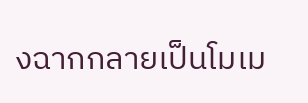งฉากกลายเป็นโมเม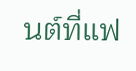นต์ที่แฟ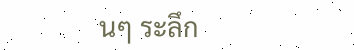นๆ ระลึก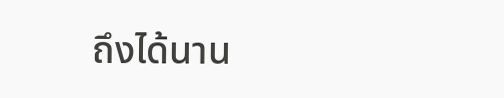ถึงได้นาน